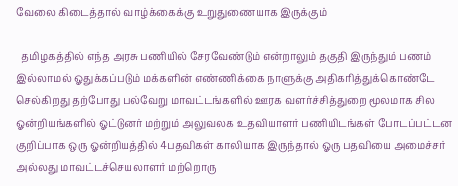வேலை கிடைத்தால் வாழ்க்கைக்கு உறுதுணையாக இருக்கும்

  தமிழகத்தில் எந்த அரசு பணியில் சேரவேண்டும் என்றாலும் தகுதி இருந்தும் பணம் இல்லாமல் ஓதுக்கப்படும் மக்களின் எண்ணிக்கை நாளுக்கு அதிகரித்துக்கொண்டே செல்கிறது தற்போது பல்வேறு மாவட்டங்களில் ஊரக வளர்ச்சித்துறை மூலமாக சில ஓன்றியங்களில் ஓட்டுனர் மற்றும் அலுவலக உதவியாளர் பணியிடங்கள் போடப்பட்டன குறிப்பாக ஒரு ஓன்றியத்தில் 4பதவிகள் காலியாக இருந்தால் ஓரு பதவியை அமைச்சர் அல்லது மாவட்டச்செயலாளர் மற்றொரு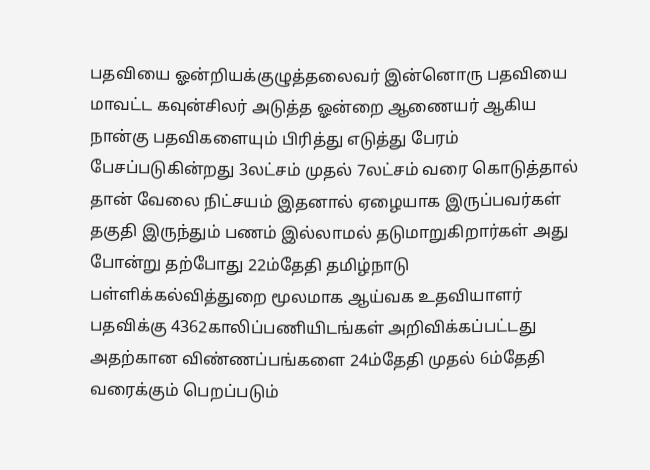பதவியை ஓன்றியக்குழுத்தலைவர் இன்னொரு பதவியை மாவட்ட கவுன்சிலர் அடுத்த ஓன்றை ஆணையர் ஆகிய நான்கு பதவிகளையும் பிரித்து எடுத்து பேரம் பேசப்படுகின்றது 3லட்சம் முதல் 7லட்சம் வரை கொடுத்தால் தான் வேலை நிட்சயம் இதனால் ஏழையாக இருப்பவர்கள் தகுதி இருந்தும் பணம் இல்லாமல் தடுமாறுகிறார்கள் அது போன்று தற்போது 22ம்தேதி தமிழ்நாடு பள்ளிக்கல்வித்துறை மூலமாக ஆய்வக உதவியாளர் பதவிக்கு 4362காலிப்பணியிடங்கள் அறிவிக்கப்பட்டது அதற்கான விண்ணப்பங்களை 24ம்தேதி முதல் 6ம்தேதி வரைக்கும் பெறப்படும்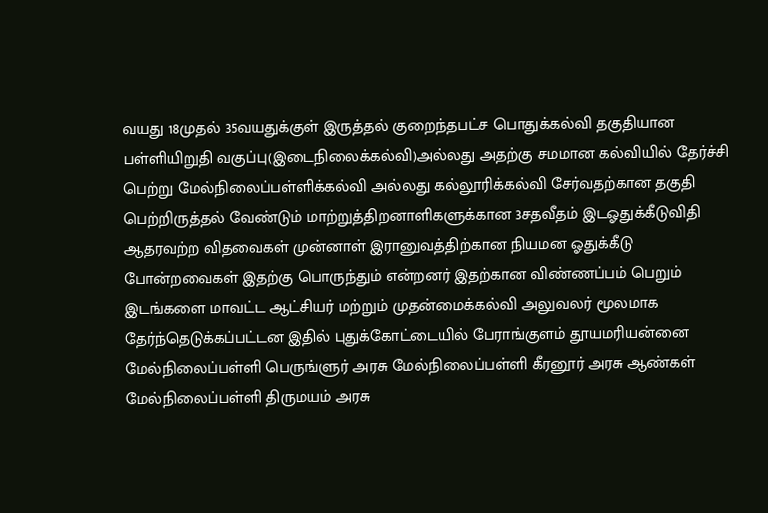வயது 18முதல் 35வயதுக்குள் இருத்தல் குறைந்தபட்ச பொதுக்கல்வி தகுதியான பள்ளியிறுதி வகுப்பு(இடைநிலைக்கல்வி)அல்லது அதற்கு சமமான கல்வியில் தேர்ச்சி பெற்று மேல்நிலைப்பள்ளிக்கல்வி அல்லது கல்லூரிக்கல்வி சேர்வதற்கான தகுதி பெற்றிருத்தல் வேண்டும் மாற்றுத்திறனாளிகளுக்கான 3சதவீதம் இடஓதுக்கீடுவிதி ஆதரவற்ற விதவைகள் முன்னாள் இரானுவத்திற்கான நியமன ஓதுக்கீடு போன்றவைகள் இதற்கு பொருந்தும் என்றனர் இதற்கான விண்ணப்பம் பெறும் இடங்களை மாவட்ட ஆட்சியர் மற்றும் முதன்மைக்கல்வி அலுவலர் மூலமாக தேர்ந்தெடுக்கப்பட்டன இதில் புதுக்கோட்டையில் பேராங்குளம் தூயமரியன்னை மேல்நிலைப்பள்ளி பெருங்ளுர் அரசு மேல்நிலைப்பள்ளி கீரனூர் அரசு ஆண்கள் மேல்நிலைப்பள்ளி திருமயம் அரசு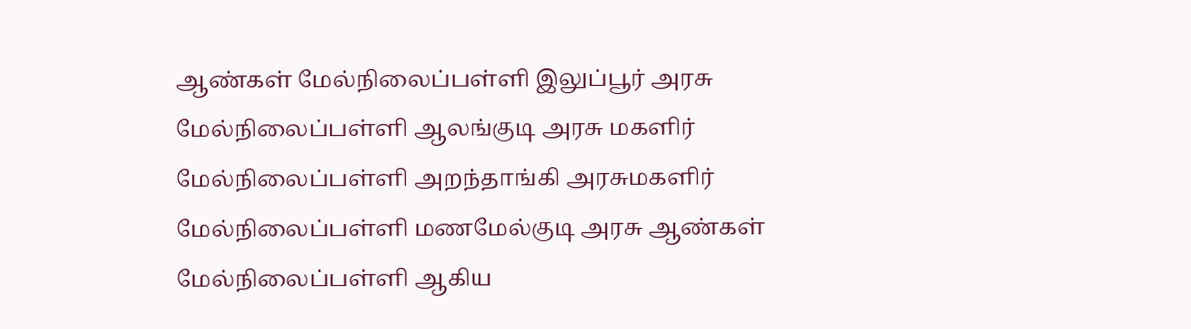ஆண்கள் மேல்நிலைப்பள்ளி இலுப்பூர் அரசு மேல்நிலைப்பள்ளி ஆலங்குடி அரசு மகளிர் மேல்நிலைப்பள்ளி அறந்தாங்கி அரசுமகளிர் மேல்நிலைப்பள்ளி மணமேல்குடி அரசு ஆண்கள் மேல்நிலைப்பள்ளி ஆகிய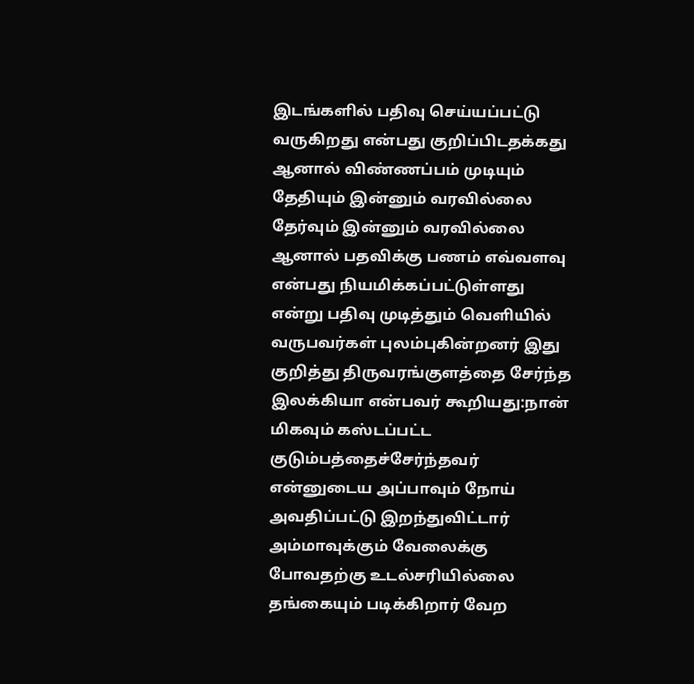இடங்களில் பதிவு செய்யப்பட்டு வருகிறது என்பது குறிப்பிடதக்கது ஆனால் விண்ணப்பம் முடியும் தேதியும் இன்னும் வரவில்லை தேர்வும் இன்னும் வரவில்லை ஆனால் பதவிக்கு பணம் எவ்வளவு என்பது நியமிக்கப்பட்டுள்ளது என்று பதிவு முடித்தும் வெளியில் வருபவர்கள் புலம்புகின்றனர் இது குறித்து திருவரங்குளத்தை சேர்ந்த இலக்கியா என்பவர் கூறியது:நான் மிகவும் கஸ்டப்பட்ட குடும்பத்தைச்சேர்ந்தவர் என்னுடைய அப்பாவும் நோய் அவதிப்பட்டு இறந்துவிட்டார் அம்மாவுக்கும் வேலைக்கு போவதற்கு உடல்சரியில்லை தங்கையும் படிக்கிறார் வேற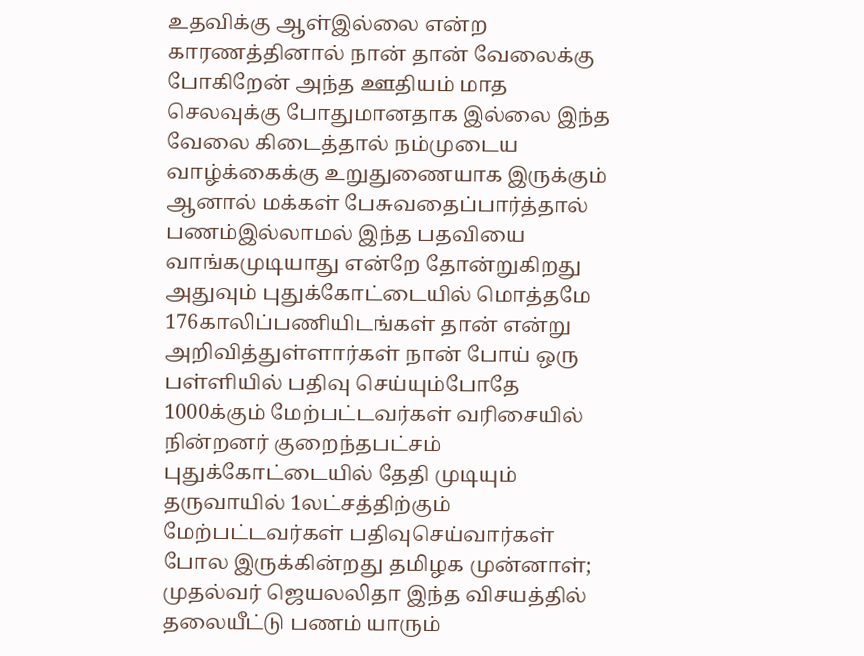உதவிக்கு ஆள்இல்லை என்ற காரணத்தினால் நான் தான் வேலைக்கு போகிறேன் அந்த ஊதியம் மாத செலவுக்கு போதுமானதாக இல்லை இந்த வேலை கிடைத்தால் நம்முடைய வாழ்க்கைக்கு உறுதுணையாக இருக்கும் ஆனால் மக்கள் பேசுவதைப்பார்த்தால் பணம்இல்லாமல் இந்த பதவியை வாங்கமுடியாது என்றே தோன்றுகிறது அதுவும் புதுக்கோட்டையில் மொத்தமே 176காலிப்பணியிடங்கள் தான் என்று அறிவித்துள்ளார்கள் நான் போய் ஒரு பள்ளியில் பதிவு செய்யும்போதே 1000க்கும் மேற்பட்டவர்கள் வரிசையில் நின்றனர் குறைந்தபட்சம் புதுக்கோட்டையில் தேதி முடியும் தருவாயில் 1லட்சத்திற்கும் மேற்பட்டவர்கள் பதிவுசெய்வார்கள் போல இருக்கின்றது தமிழக முன்னாள்; முதல்வர் ஜெயலலிதா இந்த விசயத்தில் தலையீட்டு பணம் யாரும்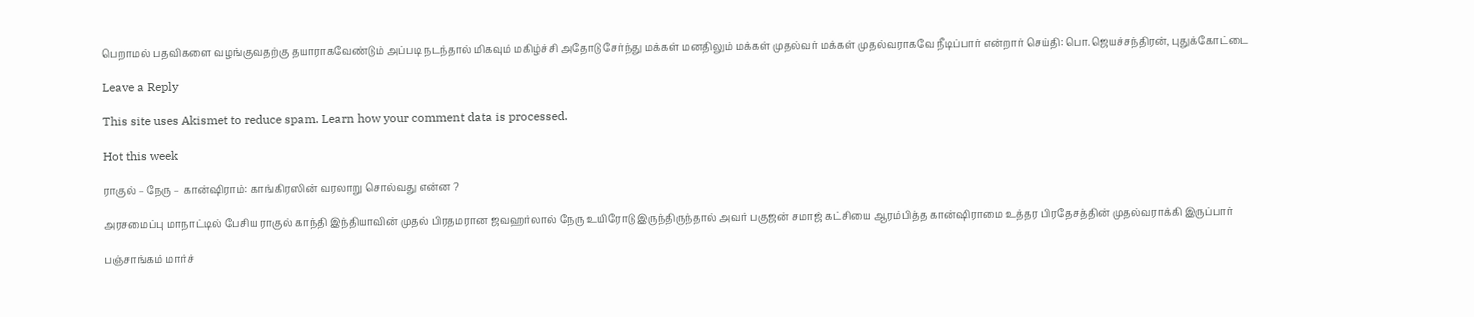பெறாமல் பதவிகளை வழங்குவதற்கு தயாராகவேண்டும் அப்படி நடந்தால் மிகவும் மகிழ்ச்சி அதோடு சேர்ந்து மக்கள் மனதிலும் மக்கள் முதல்வர் மக்கள் முதல்வராகவே நீடிப்பார் என்றார் செய்தி: பொ.ஜெயச்சந்திரன், புதுக்கோட்டை

Leave a Reply

This site uses Akismet to reduce spam. Learn how your comment data is processed.

Hot this week

ராகுல் – நேரு – கான்ஷிராம்: காங்கிரஸின் வரலாறு சொல்வது என்ன ?

அரசமைப்பு மாநாட்டில் பேசிய ராகுல் காந்தி இந்தியாவின் முதல் பிரதமரான ஜவஹர்லால் நேரு உயிரோடு இருந்திருந்தால் அவர் பகுஜன் சமாஜ் கட்சியை ஆரம்பித்த கான்ஷிராமை உத்தர பிரதேசத்தின் முதல்வராக்கி இருப்பார்

பஞ்சாங்கம் மார்ச்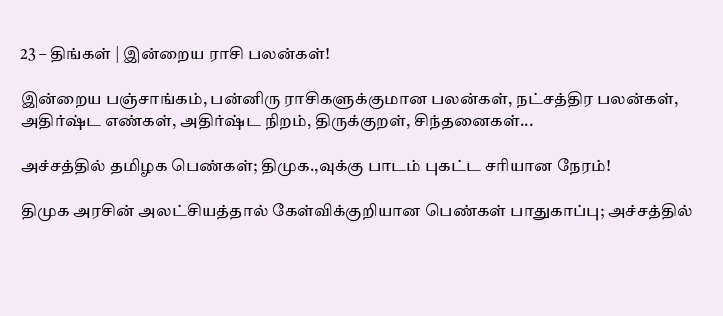23 – திங்கள் | இன்றைய ராசி பலன்கள்!

இன்றைய பஞ்சாங்கம், பன்னிரு ராசிகளுக்குமான பலன்கள், நட்சத்திர பலன்கள், அதிர்ஷ்ட எண்கள், அதிர்ஷ்ட நிறம், திருக்குறள், சிந்தனைகள்...

அச்சத்தில் தமிழக பெண்கள்; திமுக.,வுக்கு பாடம் புகட்ட சரியான நேரம்!

திமுக அரசின் அலட்சியத்தால் கேள்விக்குறியான பெண்கள் பாதுகாப்பு; அச்சத்தில்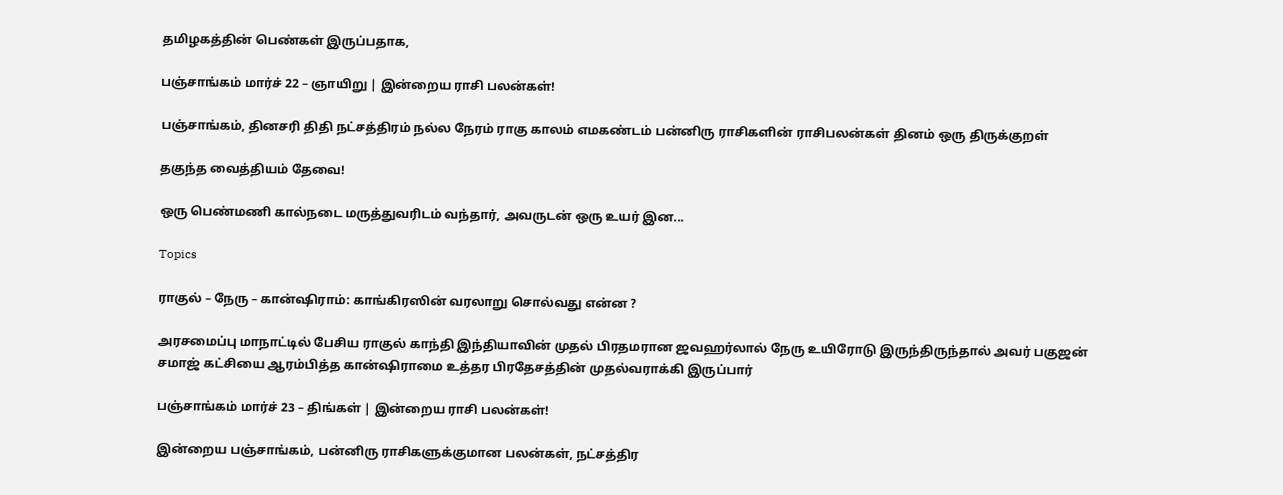தமிழகத்தின் பெண்கள் இருப்பதாக,

பஞ்சாங்கம் மார்ச் 22 – ஞாயிறு | இன்றைய ராசி பலன்கள்!

பஞ்சாங்கம், தினசரி திதி நட்சத்திரம் நல்ல நேரம் ராகு காலம் எமகண்டம் பன்னிரு ராசிகளின் ராசிபலன்கள் தினம் ஒரு திருக்குறள்

தகுந்த வைத்தியம் தேவை!

ஒரு பெண்மணி கால்நடை மருத்துவரிடம் வந்தார், அவருடன் ஒரு உயர் இன...

Topics

ராகுல் – நேரு – கான்ஷிராம்: காங்கிரஸின் வரலாறு சொல்வது என்ன ?

அரசமைப்பு மாநாட்டில் பேசிய ராகுல் காந்தி இந்தியாவின் முதல் பிரதமரான ஜவஹர்லால் நேரு உயிரோடு இருந்திருந்தால் அவர் பகுஜன் சமாஜ் கட்சியை ஆரம்பித்த கான்ஷிராமை உத்தர பிரதேசத்தின் முதல்வராக்கி இருப்பார்

பஞ்சாங்கம் மார்ச் 23 – திங்கள் | இன்றைய ராசி பலன்கள்!

இன்றைய பஞ்சாங்கம், பன்னிரு ராசிகளுக்குமான பலன்கள், நட்சத்திர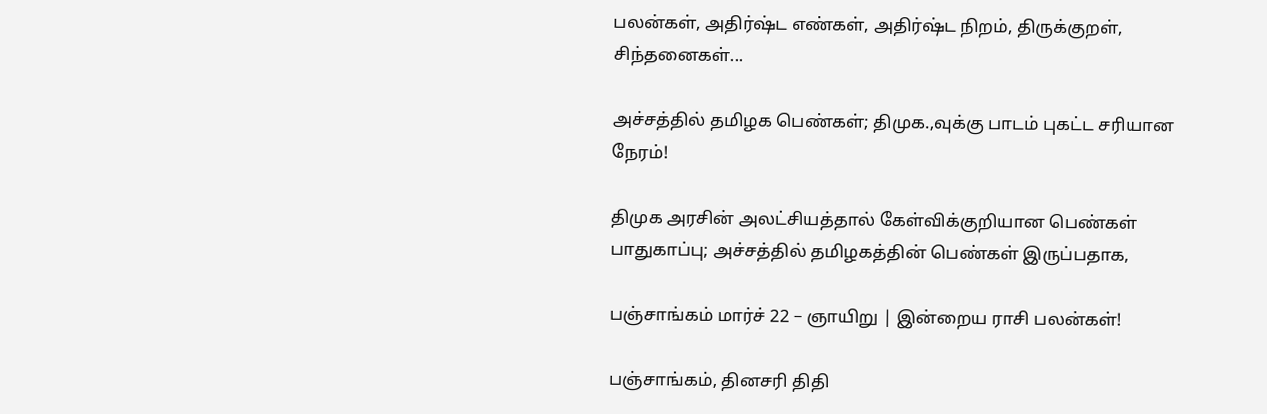பலன்கள், அதிர்ஷ்ட எண்கள், அதிர்ஷ்ட நிறம், திருக்குறள், சிந்தனைகள்...

அச்சத்தில் தமிழக பெண்கள்; திமுக.,வுக்கு பாடம் புகட்ட சரியான நேரம்!

திமுக அரசின் அலட்சியத்தால் கேள்விக்குறியான பெண்கள் பாதுகாப்பு; அச்சத்தில் தமிழகத்தின் பெண்கள் இருப்பதாக,

பஞ்சாங்கம் மார்ச் 22 – ஞாயிறு | இன்றைய ராசி பலன்கள்!

பஞ்சாங்கம், தினசரி திதி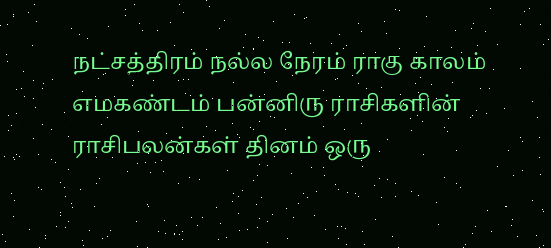நட்சத்திரம் நல்ல நேரம் ராகு காலம் எமகண்டம் பன்னிரு ராசிகளின் ராசிபலன்கள் தினம் ஒரு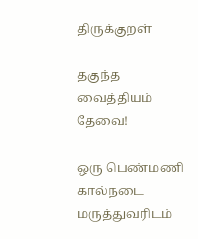திருக்குறள்

தகுந்த வைத்தியம் தேவை!

ஒரு பெண்மணி கால்நடை மருத்துவரிடம்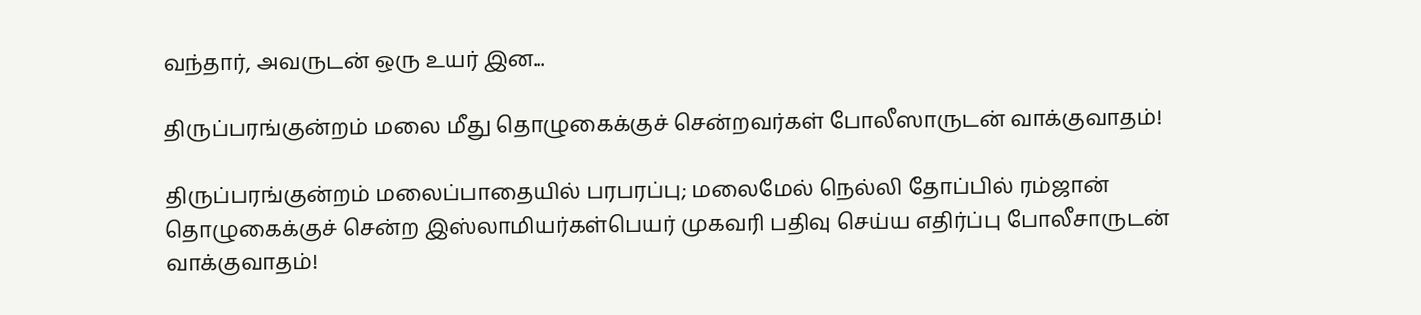வந்தார், அவருடன் ஒரு உயர் இன...

திருப்பரங்குன்றம் மலை மீது தொழுகைக்குச் சென்றவர்கள் போலீஸாருடன் வாக்குவாதம்!

திருப்பரங்குன்றம் மலைப்பாதையில் பரபரப்பு; மலைமேல் நெல்லி தோப்பில் ரம்ஜான் தொழுகைக்குச் சென்ற இஸ்லாமியர்கள்பெயர் முகவரி பதிவு செய்ய எதிர்ப்பு போலீசாருடன் வாக்குவாதம்!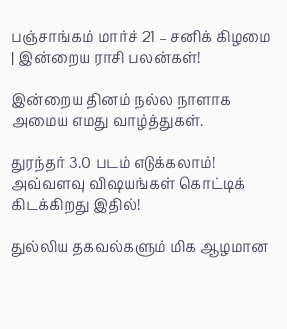பஞ்சாங்கம் மார்ச் 21 – சனிக் கிழமை | இன்றைய ராசி பலன்கள்!

இன்றைய தினம் நல்ல நாளாக அமைய எமது வாழ்த்துகள்.

துரந்தர் 3.0 படம் எடுக்கலாம்! அவ்வளவு விஷயங்கள் கொட்டிக் கிடக்கிறது இதில்!

துல்லிய தகவல்களும் மிக ஆழமான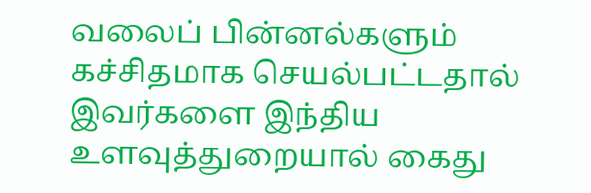வலைப் பின்னல்களும் கச்சிதமாக செயல்பட்டதால் இவர்களை இந்திய உளவுத்துறையால் கைது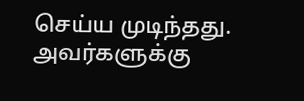செய்ய முடிந்தது.  அவர்களுக்கு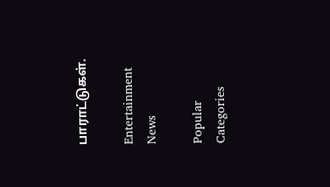பாராட்டுகள்.

Entertainment News

Popular Categories